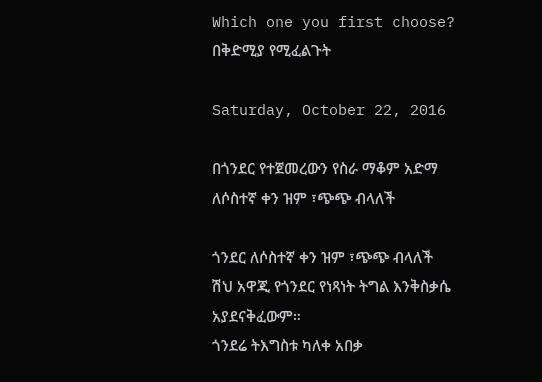Which one you first choose? በቅድሚያ የሚፈልጉት

Saturday, October 22, 2016

በጎንደር የተጀመረውን የስራ ማቆም አድማ ለሶስተኛ ቀን ዝም ፣ጭጭ ብላለች

ጎንደር ለሶስተኛ ቀን ዝም ፣ጭጭ ብላለች
ሽህ አዋጂ የጎንደር የነጻነት ትግል እንቅስቃሴ አያደናቅፈውም።
ጎንደሬ ትእግስቱ ካለቀ አበቃ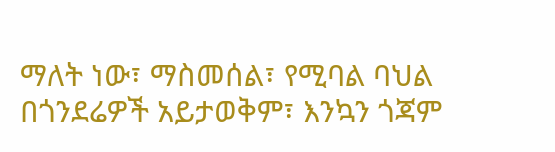ማለት ነው፣ ማስመሰል፣ የሚባል ባህል በጎንደሬዎች አይታወቅም፣ እንኳን ጎጃም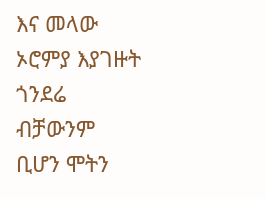እና መላው ኦሮምያ እያገዙት ጎንደሬ ብቻውንም ቢሆን ሞትን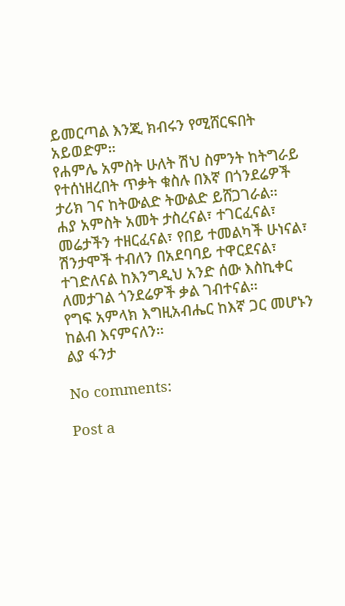ይመርጣል እንጂ ክብሩን የሚሸርፍበት አይወድም።
የሐምሌ አምስት ሁለት ሽህ ስምንት ከትግራይ የተሰነዘረበት ጥቃት ቁስሉ በእኛ በጎንደሬዎች ታሪክ ገና ከትውልድ ትውልድ ይሸጋገራል።
ሐያ አምስት አመት ታስረናል፣ ተገርፈናል፣ መሬታችን ተዘርፈናል፣ የበይ ተመልካች ሁነናል፣ ሽንታሞች ተብለን በአደባባይ ተዋርደናል፣ ተገድለናል ከእንግዲህ አንድ ሰው እስኪቀር ለመታገል ጎንደሬዎች ቃል ገብተናል።
የግፍ አምላክ እግዚአብሔር ከእኛ ጋር መሆኑን ከልብ እናምናለን።
ልያ ፋንታ

No comments:

Post a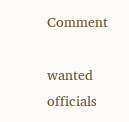Comment

wanted officials